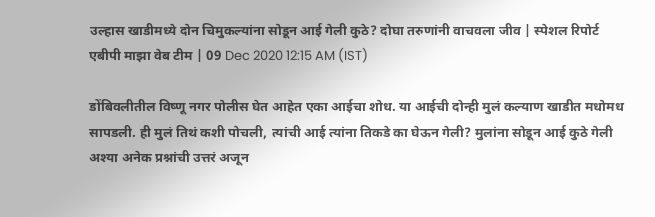उल्हास खाडीमध्ये दोन चिमुकल्यांना सोडून आई गेली कुठे? दोघा तरुणांनी वाचवला जीव | स्पेशल रिपोर्ट
एबीपी माझा वेब टीम | 09 Dec 2020 12:15 AM (IST)

डोंबिवलीतील विष्णू नगर पोलीस घेत आहेत एका आईचा शोध. या आईची दोन्ही मुलं कल्याण खाडीत मधोमध सापडली. ही मुलं तिथं कशी पोचली, त्यांची आई त्यांना तिकडे का घेऊन गेली? मुलांना सोडून आई कुठे गेली अश्या अनेक प्रश्नांची उत्तरं अजून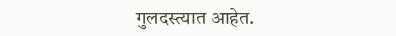गुलदस्त्यात आहेत.